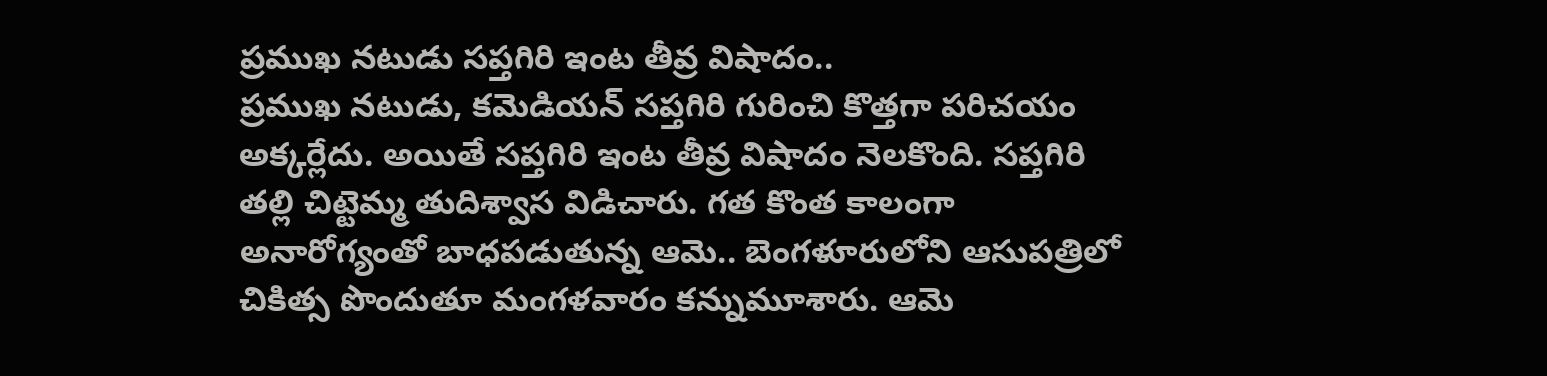ప్రముఖ నటుడు సప్తగిరి ఇంట తీవ్ర విషాదం..
ప్రముఖ నటుడు, కమెడియన్ సప్తగిరి గురించి కొత్తగా పరిచయం అక్కర్లేదు. అయితే సప్తగిరి ఇంట తీవ్ర విషాదం నెలకొంది. సప్తగిరి తల్లి చిట్టెమ్మ తుదిశ్వాస విడిచారు. గత కొంత కాలంగా అనారోగ్యంతో బాధపడుతున్న ఆమె.. బెంగళూరులోని ఆసుపత్రిలో చికిత్స పొందుతూ మంగళవారం కన్నుమూశారు. ఆమె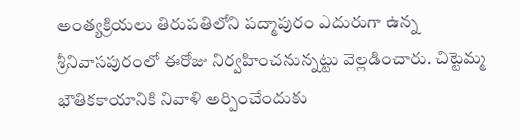అంత్యక్రియలు తిరుపతిలోని పద్మాపురం ఎదురుగా ఉన్న శ్రీనివాసపురంలో ఈరోజు నిర్వహించనున్నట్టు వెల్లడించారు. చిట్టెమ్మ భౌతికకాయానికి నివాళి అర్పించేందుకు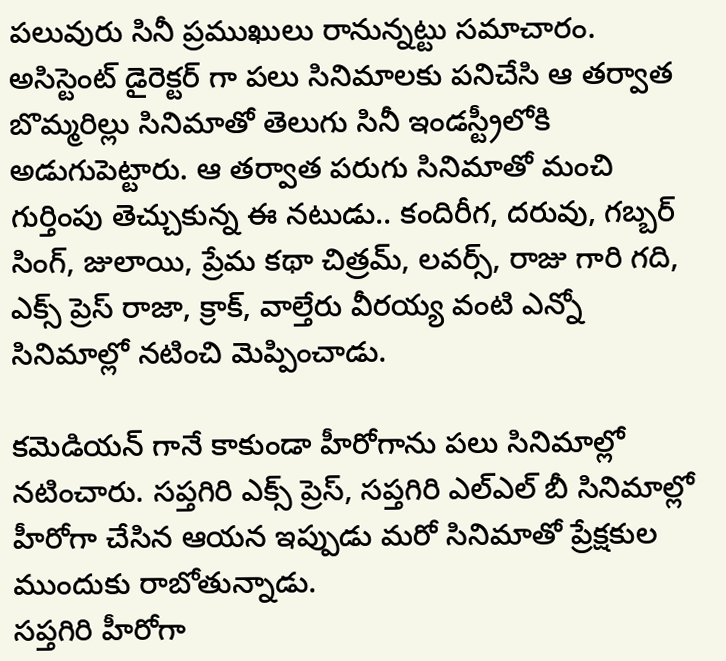పలువురు సినీ ప్రముఖులు రానున్నట్టు సమాచారం.
అసిస్టెంట్ డైరెక్టర్ గా పలు సినిమాలకు పనిచేసి ఆ తర్వాత బొమ్మరిల్లు సినిమాతో తెలుగు సినీ ఇండస్ట్రీలోకి అడుగుపెట్టారు. ఆ తర్వాత పరుగు సినిమాతో మంచి గుర్తింపు తెచ్చుకున్న ఈ నటుడు.. కందిరీగ, దరువు, గబ్బర్ సింగ్, జులాయి, ప్రేమ కథా చిత్రమ్, లవర్స్, రాజు గారి గది, ఎక్స్ ప్రెస్ రాజా, క్రాక్, వాల్తేరు వీరయ్య వంటి ఎన్నో సినిమాల్లో నటించి మెప్పించాడు.

కమెడియన్ గానే కాకుండా హీరోగాను పలు సినిమాల్లో నటించారు. సప్తగిరి ఎక్స్ ప్రెస్, సప్తగిరి ఎల్ఎల్ బీ సినిమాల్లో హీరోగా చేసిన ఆయన ఇప్పుడు మరో సినిమాతో ప్రేక్షకుల ముందుకు రాబోతున్నాడు.
సప్తగిరి హీరోగా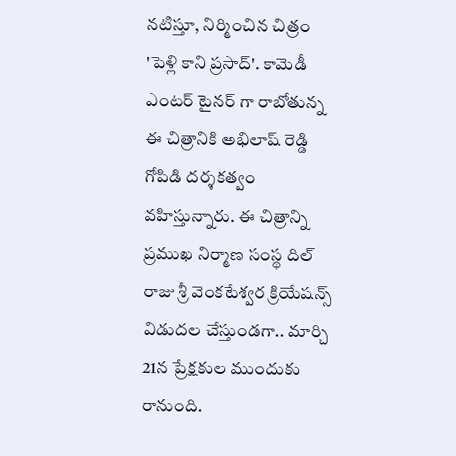నటిస్తూ, నిర్మించిన చిత్రం 'పెళ్లి కాని ప్రసాద్'. కామెడీ ఎంటర్ టైనర్ గా రాబోతున్న ఈ చిత్రానికి అభిలాష్ రెడ్డి గోపిడి దర్శకత్వం వహిస్తున్నారు. ఈ చిత్రాన్ని ప్రముఖ నిర్మాణ సంస్థ దిల్ రాజు శ్రీ వెంకటేశ్వర క్రియేషన్స్ విడుదల చేస్తుండగా.. మార్చి 21న ప్రేక్షకుల ముందుకు రానుంది.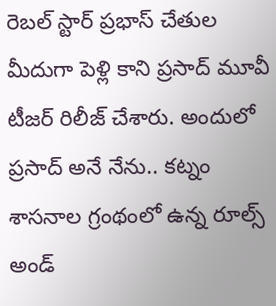రెబల్ స్టార్ ప్రభాస్ చేతుల మీదుగా పెళ్లి కాని ప్రసాద్ మూవీ టీజర్ రిలీజ్ చేశారు. అందులో ప్రసాద్ అనే నేను.. కట్నం శాసనాల గ్రంథంలో ఉన్న రూల్స్ అండ్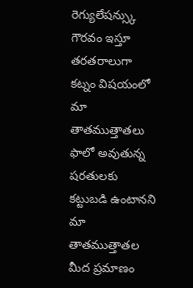రెగ్యులేషన్స్కు గౌరవం ఇస్తూ తరతరాలుగా కట్నం విషయంలో మా తాతముత్తాతలు ఫాలో అవుతున్న షరతులకు కట్టుబడి ఉంటానని మా తాతముత్తాతల మీద ప్రమాణం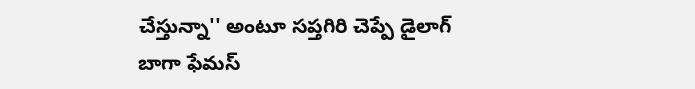చేస్తున్నా'' అంటూ సప్తగిరి చెప్పే డైలాగ్ బాగా ఫేమస్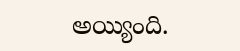అయ్యింది.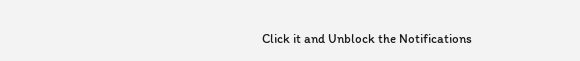Click it and Unblock the Notifications